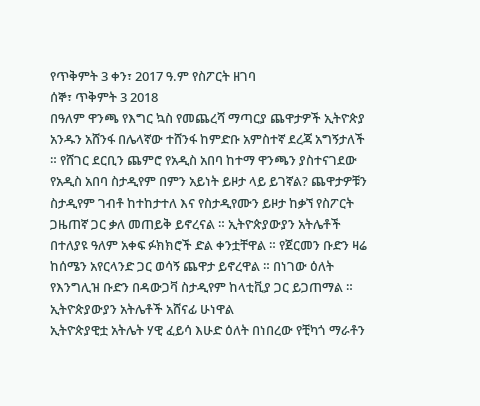የጥቅምት 3 ቀን፣ 2017 ዓ.ም የስፖርት ዘገባ
ሰኞ፣ ጥቅምት 3 2018
በዓለም ዋንጫ የእግር ኳስ የመጨረሻ ማጣርያ ጨዋታዎች ኢትዮጵያ አንዱን አሸንፋ በሌላኛው ተሸንፋ ከምድቡ አምስተኛ ደረጃ አግኝታለች ። የሸገር ደርቢን ጨምሮ የአዲስ አበባ ከተማ ዋንጫን ያስተናገደው የአዲስ አበባ ስታዲየም በምን አይነት ይዞታ ላይ ይገኛል? ጨዋታዎቹን ስታዲየም ገብቶ ከተከታተለ እና የስታዲየሙን ይዞታ ከቃኘ የስፖርት ጋዜጠኛ ጋር ቃለ መጠይቅ ይኖረናል ። ኢትዮጵያውያን አትሌቶች በተለያዩ ዓለም አቀፍ ፉክክሮች ድል ቀንቷቸዋል ። የጀርመን ቡድን ዛሬ ከሰሜን አየርላንድ ጋር ወሳኝ ጨዋታ ይኖረዋል ። በነገው ዕለት የእንግሊዝ ቡድን በዳውጋቫ ስታዲየም ከላቲቪያ ጋር ይጋጠማል ።
ኢትዮጵያውያን አትሌቶች አሸናፊ ሁነዋል
ኢትዮጵያዊቷ አትሌት ሃዊ ፈይሳ እሁድ ዕለት በነበረው የቺካጎ ማራቶን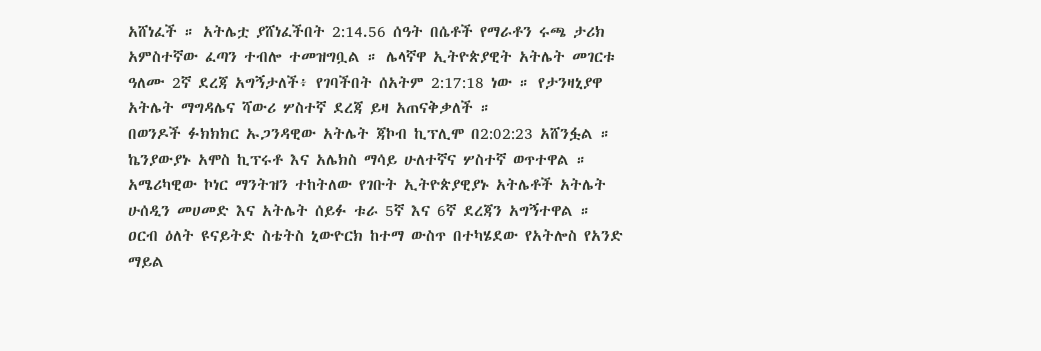አሸነፈች ። አትሌቷ ያሸነፈችበት 2:14.56 ሰዓት በሴቶች የማራቶን ሩጫ ታሪክ አምስተኛው ፈጣን ተብሎ ተመዝግቧል ። ሌላኛዋ ኢትዮጵያዊት አትሌት መገርቱ ዓለሙ 2ኛ ደረጃ አግኝታለች፥ የገባችበት ሰአትም 2:17:18 ነው ። የታንዛኒያዋ አትሌት ማግዳሌና ሻውሪ ሦስተኛ ደረጃ ይዛ አጠናቅቃለች ።
በወንዶች ፉክክክር ኡጋንዳዊው አትሌት ጃኮብ ኪፕሊሞ በ2:02:23 አሸንፏል ። ኬንያውያኑ አሞስ ኪፕሩቶ እና አሌክስ ማሳይ ሁለተኛና ሦስተኛ ወጥተዋል ። አሜሪካዊው ኮነር ማንትዝን ተከትለው የገቡት ኢትዮጵያዊያኑ አትሌቶች አትሌት ሁሰዲን መሀመድ እና አትሌት ሰይፉ ቱራ 5ኛ እና 6ኛ ደረጃን አግኝተዋል ።
ዐርብ ዕለት ዩናይትድ ስቴትስ ኒውዮርክ ከተማ ውስጥ በተካሄደው የአትሎስ የአንድ ማይል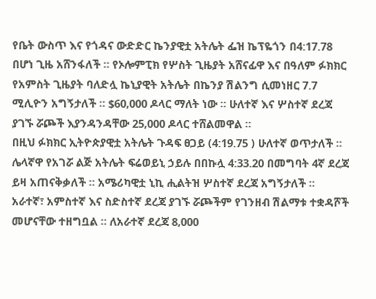የቤት ውስጥ እና የጎዳና ውድድር ኬንያዊቷ አትሌት ፌዝ ኬፕዬጎን በ4:17.78 በሆነ ጊዜ አሸንፋለች ። የኦሎምፒክ የሦስት ጊዜያት አሸናፊዋ እና በዓለም ፉክክር የአምስት ጊዜያት ባለድሏ ኬኒያዊት አትሌት በኬንያ ሽልንግ ሲመነዘር 7.7 ሚሊዮን አግኝታለች ። $60,000 ዶላር ማለት ነው ። ሁለተኛ እና ሦስተኛ ደረጃ ያገኙ ሯጮች እያንዳንዳቸው 25,000 ዶላር ተሸልመዋል ።
በዚህ ፉክክር ኢትዮጵያዊቷ አትሌት ጉዳፍ ፀጋይ (4:19.75 ) ሁለተኛ ወጥታለች ። ሌላኛዋ የአገሯ ልጅ አትሌት ፍሬወይኒ ኃይሉ በበኩሏ 4:33.20 በመግባት 4ኛ ደረጃ ይዛ አጠናቅቃለች ። አሜሪካዊቷ ኒኪ ሒልትዝ ሦስተኛ ደረጃ አግኝታለች ። አራተኛ፣ አምስተኛ እና ስድስተኛ ደረጃ ያገኙ ሯጮችም የገንዘብ ሽልማቱ ተቋዳሾች መሆናቸው ተዘግቧል ። ለአራተኛ ደረጃ 8,000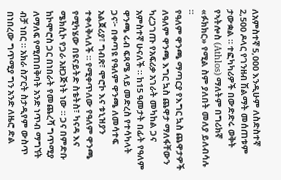ለአምስተኛ 5,000 እንዲሁም ለስድስተኛ 2,500 ዶላር የገንዘብ ሽልማት መሰጠቱም ታውቋል ። ተፎካካሪዎች በውድድሩ ወቅት የኣትሎስ (Athlos) ማለትም በግሪክኛ «ፉክክር» የሚል ስም ያለበት መለያ ይለብሳሉ ።
የዓለም ዋንጫ ማጣርያ የእግር ኳስ ጨዋታዎች
ለዓለም ዋንጫ እግር ኳስ ጨዋታ ማለፋቸውን ካረጋገጡ የአፍሪቃ አገራት መካከል ጋና አምስተኛ ሁናለች ። ከ15 ዓመታት በፊት የዓለም ዋንጫ ሩብ ፍጻሜ ላይ መድረስ የተሳካላት ጋና፦ በቀጣዩ የዓለም ዋንጫ ለመሳተፍ አልጀሪያ፣ ግብጽ፣ ሞሮኮ እና ቱኒዝያን ተቀላቅላለች ። የሚቀጥለው የዓለም ዋንጫ የሚካሄው በዩናይትድ ስቴትስ፣ ካናዳ እና ሜክሲኮ የጋራ አዘጋጅነት ነው ። ጋና በምድቡ ከኮሞሮስ ጋር በነበራት የመጨረሻ ግጥሚያ ለማለፍ የሚጠበቅባት አንድ ነጥብ ማግኘት ብቻ ነበር ። አክራ ስፖርት ስታዲየም ውስጥ በነበረው ግጥሚያ ግን አንድ ለዜሮ ድል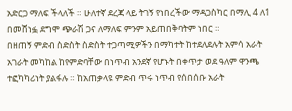አድርጋ ማለፍ ችላለች ። ሁለተኛ ደረጃ ላይ ትገኝ የነበረችው ማዳጋስካር በማሊ 4 ለ1 በመሸነፏ ደግሞ ጭራሽ ጋና ለማለፍ ምንም አይጠበቅባትም ነበር ።
በዘጠኝ ምድብ ስድስት ስድስት ተጋጣሚዎችን በማካተት ከተደለደሉት አምሳ አራት አገራት መካከል ከየምድባቸው በነጥብ አንደኛ የሆኑት በቀጥታ ወደ ዓለም ዋንጫ ተፎካካሪነት ያልፋሉ ። ከአጠቃላዩ ምድብ ጥሩ ነጥብ የሰበሰቡ አራት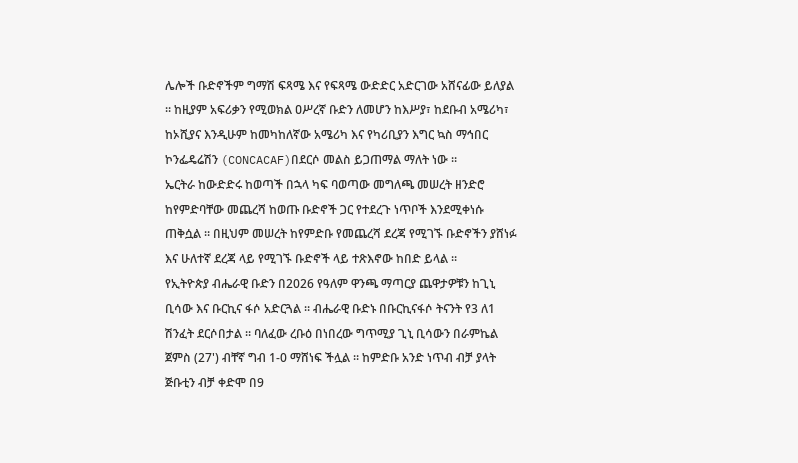ሌሎች ቡድኖችም ግማሽ ፍጻሜ እና የፍጻሜ ውድድር አድርገው አሸናፊው ይለያል ። ከዚያም አፍሪቃን የሚወክል ዐሥረኛ ቡድን ለመሆን ከእሥያ፣ ከደቡብ አሜሪካ፣ ከኦሺያና እንዲሁም ከመካከለኛው አሜሪካ እና የካሪቢያን እግር ኳስ ማኅበር ኮንፌዴሬሽን (CONCACAF)በደርሶ መልስ ይጋጠማል ማለት ነው ።
ኤርትራ ከውድድሩ ከወጣች በኋላ ካፍ ባወጣው መግለጫ መሠረት ዘንድሮ ከየምድባቸው መጨረሻ ከወጡ ቡድኖች ጋር የተደረጉ ነጥቦች እንደሚቀነሱ ጠቅሷል ። በዚህም መሠረት ከየምድቡ የመጨረሻ ደረጃ የሚገኙ ቡድኖችን ያሸነፉ እና ሁለተኛ ደረጃ ላይ የሚገኙ ቡድኖች ላይ ተጽእኖው ከበድ ይላል ።
የኢትዮጵያ ብሔራዊ ቡድን በ2026 የዓለም ዋንጫ ማጣርያ ጨዋታዎቹን ከጊኒ ቢሳው እና ቡርኪና ፋሶ አድርጓል ። ብሔራዊ ቡድኑ በቡርኪናፋሶ ትናንት የ3 ለ1 ሽንፈት ደርሶበታል ። ባለፈው ረቡዕ በነበረው ግጥሚያ ጊኒ ቢሳውን በራምኬል ጀምስ (27') ብቸኛ ግብ 1-0 ማሸነፍ ችሏል ። ከምድቡ አንድ ነጥብ ብቻ ያላት ጅቡቲን ብቻ ቀድሞ በ9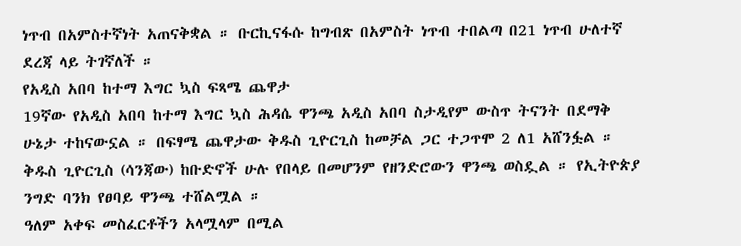ነጥብ በአምስተኛነት አጠናቅቋል ። ቡርኪናፋሱ ከግብጽ በአምስት ነጥብ ተበልጣ በ21 ነጥብ ሁለተኛ ደረጃ ላይ ትገኛለች ።
የአዲስ አበባ ከተማ እግር ኳስ ፍጻሜ ጨዋታ
19ኛው የአዲስ አበባ ከተማ እግር ኳስ ሕዳሴ ዋንጫ አዲስ አበባ ስታዲየም ውስጥ ትናንት በደማቅ ሁኔታ ተከናውኗል ። በፍፃሜ ጨዋታው ቅዱስ ጊዮርጊስ ከመቻል ጋር ተጋጥሞ 2 ለ1 አሸንፏል ። ቅዱስ ጊዮርጊስ (ሳንጃው) ከቡድኖች ሁሉ የበላይ በመሆንም የዘንድሮውን ዋንጫ ወስዷል ። የኢትዮጵያ ንግድ ባንክ የፀባይ ዋንጫ ተሸልሟል ።
ዓለም አቀፍ መስፈርቶችን አላሟላም በሚል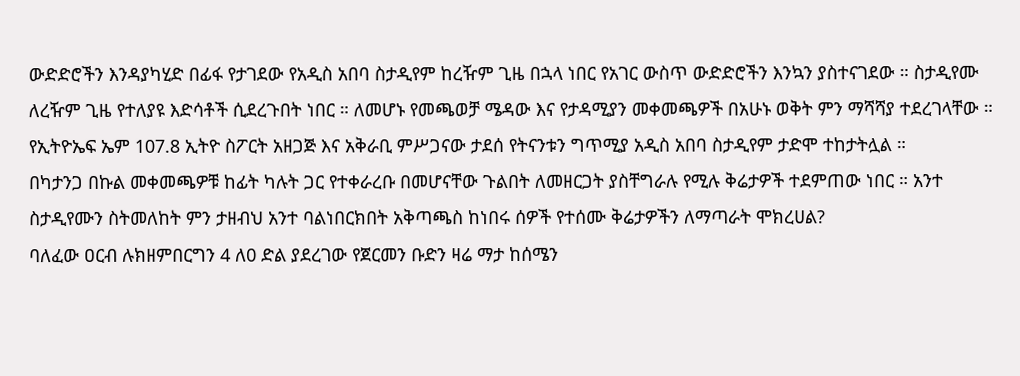ውድድሮችን እንዳያካሂድ በፊፋ የታገደው የአዲስ አበባ ስታዲየም ከረዥም ጊዜ በኋላ ነበር የአገር ውስጥ ውድድሮችን እንኳን ያስተናገደው ። ስታዲየሙ ለረዥም ጊዜ የተለያዩ እድሳቶች ሲደረጉበት ነበር ። ለመሆኑ የመጫወቻ ሜዳው እና የታዳሚያን መቀመጫዎች በአሁኑ ወቅት ምን ማሻሻያ ተደረገላቸው ። የኢትዮኤፍ ኤም 107.8 ኢትዮ ስፖርት አዘጋጅ እና አቅራቢ ምሥጋናው ታደሰ የትናንቱን ግጥሚያ አዲስ አበባ ስታዲየም ታድሞ ተከታትሏል ።
በካታንጋ በኩል መቀመጫዎቹ ከፊት ካሉት ጋር የተቀራረቡ በመሆናቸው ጉልበት ለመዘርጋት ያስቸግራሉ የሚሉ ቅሬታዎች ተደምጠው ነበር ። አንተ ስታዲየሙን ስትመለከት ምን ታዘብህ አንተ ባልነበርክበት አቅጣጫስ ከነበሩ ሰዎች የተሰሙ ቅሬታዎችን ለማጣራት ሞክረሀል?
ባለፈው ዐርብ ሉክዘምበርግን 4 ለ0 ድል ያደረገው የጀርመን ቡድን ዛሬ ማታ ከሰሜን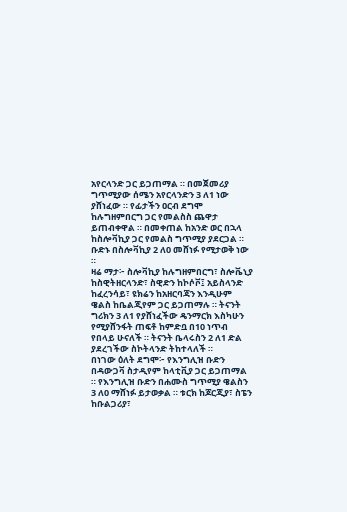አየርላንድ ጋር ይጋጠማል ። በመጀመሪያ ግጥሚያው ሰሜን አየርላንድን 3 ለ1 ነው ያሸነፈው ። የፊታችን ዐርብ ደግሞ ከሉግዘምበርግ ጋር የመልስስ ጨዋታ ይጠብቀዋል ። በመቀጠል ከአንድ ወር በኋላ ከስሎቫኪያ ጋር የመልስ ግጥሚያ ያደርጋል ። ቡድኑ በስሎቫኪያ 2 ለ0 መሸነፉ የሚታወቅ ነው ።
ዛሬ ማታ፦ ስሎቫኪያ ከሉግዘምበርግ፣ ስሎቬኒያ ከስዊትዘርላንድ፣ ስዊድን ከኮሶቮ፤ አይስላንድ ከፈረንሳይ፣ ዩክሬን ከአዘርባጃን እንዲሁም ዌልስ ከቤልጂየም ጋር ይጋጠማሉ ። ትናንት ግሪክን 3 ለ1 የያሸነፈችው ዴንማርክ እስካሁን የሚያሸንፋት ጠፍቶ ከምድቧ በ10 ነጥብ የበላይ ሁናለች ። ትናንት ቤላሩስን 2 ለ1 ድል ያደረገችው ስኮትላንድ ትከተላለች ።
በነገው ዕለት ደግሞ፦ የእንግሊዝ ቡድን በዳውጋቫ ስታዲየም ከላቲቪያ ጋር ይጋጠማል ። የእንግሊዝ ቡድን በሐሙስ ግጥሚያ ዌልስን 3 ለ0 ማሸነፉ ይታወቃል ። ቱርክ ከጆርጂያ፣ ስፔን ከቡልጋሪያ፣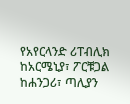የአየርላንድ ሪፐብሊክ ከአርሜኒያ፣ ፖርቹጋል ከሐንጋሪ፣ ጣሊያን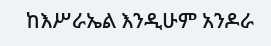ከእሥራኤል እንዲሁም አንዶራ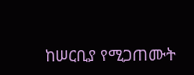ከሠርቢያ የሚጋጠሙት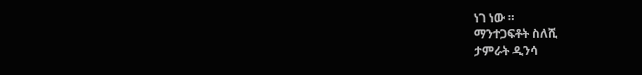ነገ ነው ።
ማንተጋፍቶት ስለሺ
ታምራት ዲንሳ